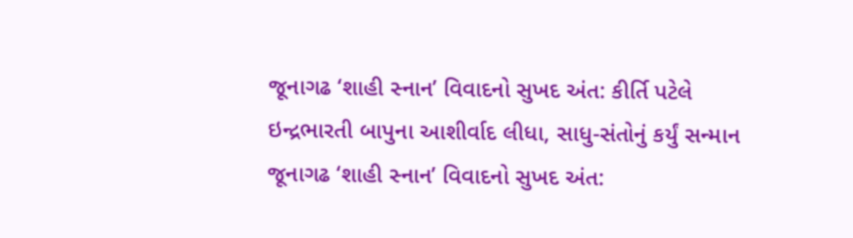જૂનાગઢ ‘શાહી સ્નાન’ વિવાદનો સુખદ અંત: કીર્તિ પટેલે ઇન્દ્રભારતી બાપુના આશીર્વાદ લીધા, સાધુ-સંતોનું કર્યું સન્માન જૂનાગઢ ‘શાહી સ્નાન’ વિવાદનો સુખદ અંત: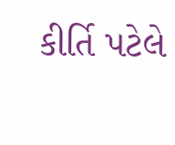કીર્તિ પટેલે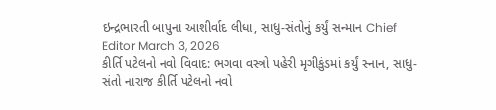ઇન્દ્રભારતી બાપુના આશીર્વાદ લીધા, સાધુ-સંતોનું કર્યું સન્માન Chief Editor March 3, 2026
કીર્તિ પટેલનો નવો વિવાદ: ભગવા વસ્ત્રો પહેરી મૃગીકુંડમાં કર્યું સ્નાન, સાધુ-સંતો નારાજ કીર્તિ પટેલનો નવો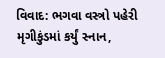વિવાદ: ભગવા વસ્ત્રો પહેરી મૃગીકુંડમાં કર્યું સ્નાન,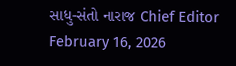સાધુ-સંતો નારાજ Chief Editor February 16, 2026